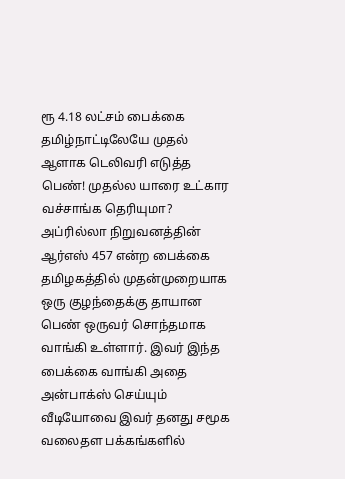ரூ 4.18 லட்சம் பைக்கை தமிழ்நாட்டிலேயே முதல் ஆளாக டெலிவரி எடுத்த பெண்! முதல்ல யாரை உட்கார வச்சாங்க தெரியுமா?
அப்ரில்லா நிறுவனத்தின் ஆர்எஸ் 457 என்ற பைக்கை தமிழகத்தில் முதன்முறையாக ஒரு குழந்தைக்கு தாயான பெண் ஒருவர் சொந்தமாக வாங்கி உள்ளார். இவர் இந்த பைக்கை வாங்கி அதை அன்பாக்ஸ் செய்யும் வீடியோவை இவர் தனது சமூக வலைதள பக்கங்களில்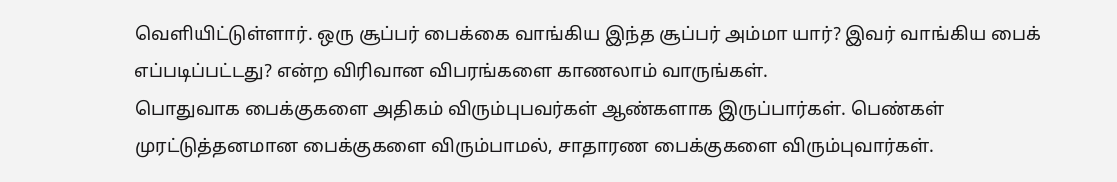வெளியிட்டுள்ளார். ஒரு சூப்பர் பைக்கை வாங்கிய இந்த சூப்பர் அம்மா யார்? இவர் வாங்கிய பைக் எப்படிப்பட்டது? என்ற விரிவான விபரங்களை காணலாம் வாருங்கள்.
பொதுவாக பைக்குகளை அதிகம் விரும்புபவர்கள் ஆண்களாக இருப்பார்கள். பெண்கள் முரட்டுத்தனமான பைக்குகளை விரும்பாமல், சாதாரண பைக்குகளை விரும்புவார்கள்.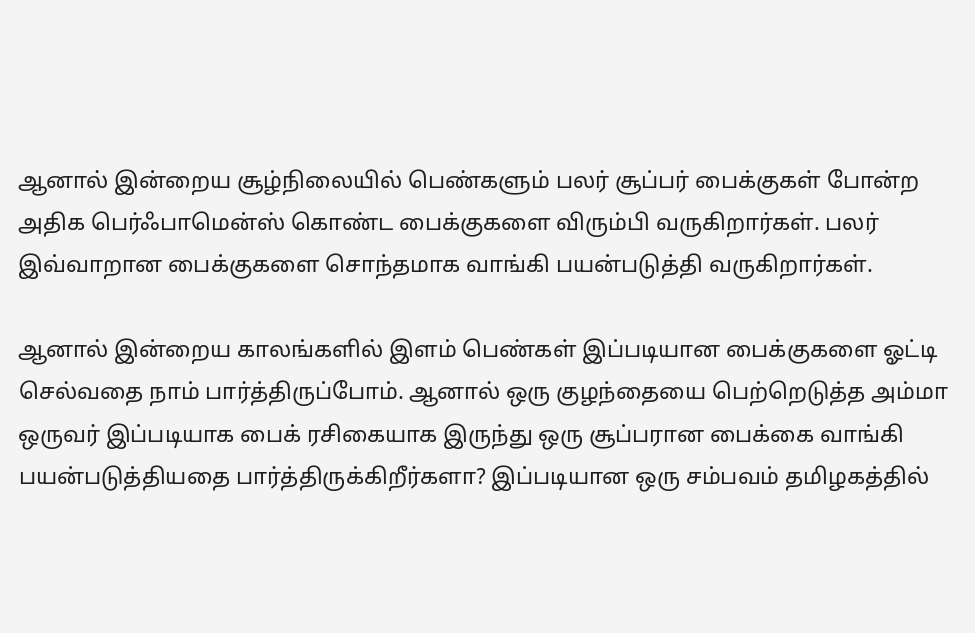ஆனால் இன்றைய சூழ்நிலையில் பெண்களும் பலர் சூப்பர் பைக்குகள் போன்ற அதிக பெர்ஃபாமென்ஸ் கொண்ட பைக்குகளை விரும்பி வருகிறார்கள். பலர் இவ்வாறான பைக்குகளை சொந்தமாக வாங்கி பயன்படுத்தி வருகிறார்கள்.

ஆனால் இன்றைய காலங்களில் இளம் பெண்கள் இப்படியான பைக்குகளை ஓட்டி செல்வதை நாம் பார்த்திருப்போம். ஆனால் ஒரு குழந்தையை பெற்றெடுத்த அம்மா ஒருவர் இப்படியாக பைக் ரசிகையாக இருந்து ஒரு சூப்பரான பைக்கை வாங்கி பயன்படுத்தியதை பார்த்திருக்கிறீர்களா? இப்படியான ஒரு சம்பவம் தமிழகத்தில்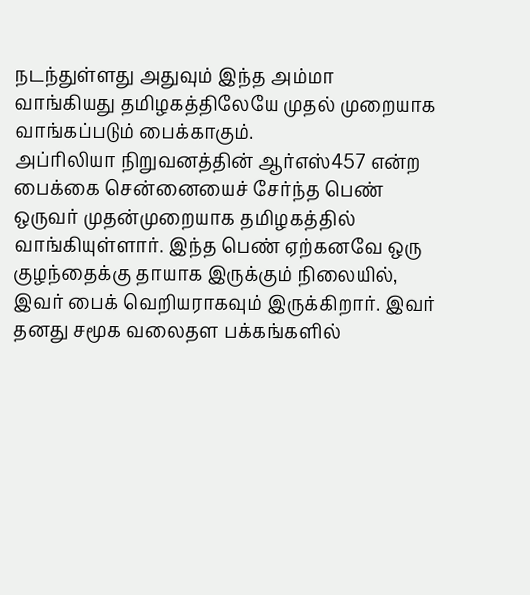நடந்துள்ளது அதுவும் இந்த அம்மா வாங்கியது தமிழகத்திலேயே முதல் முறையாக வாங்கப்படும் பைக்காகும்.
அப்ரிலியா நிறுவனத்தின் ஆர்எஸ்457 என்ற பைக்கை சென்னையைச் சேர்ந்த பெண் ஒருவர் முதன்முறையாக தமிழகத்தில் வாங்கியுள்ளார். இந்த பெண் ஏற்கனவே ஒரு குழந்தைக்கு தாயாக இருக்கும் நிலையில், இவர் பைக் வெறியராகவும் இருக்கிறார். இவர் தனது சமூக வலைதள பக்கங்களில்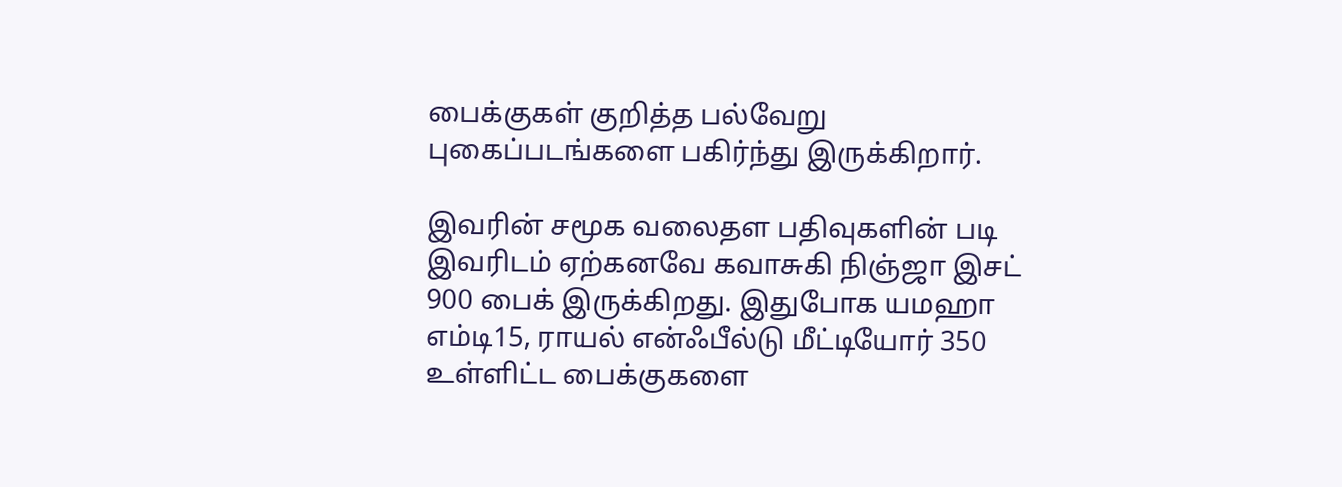பைக்குகள் குறித்த பல்வேறு புகைப்படங்களை பகிர்ந்து இருக்கிறார்.

இவரின் சமூக வலைதள பதிவுகளின் படி இவரிடம் ஏற்கனவே கவாசுகி நிஞ்ஜா இசட் 900 பைக் இருக்கிறது. இதுபோக யமஹா எம்டி15, ராயல் என்ஃபீல்டு மீட்டியோர் 350 உள்ளிட்ட பைக்குகளை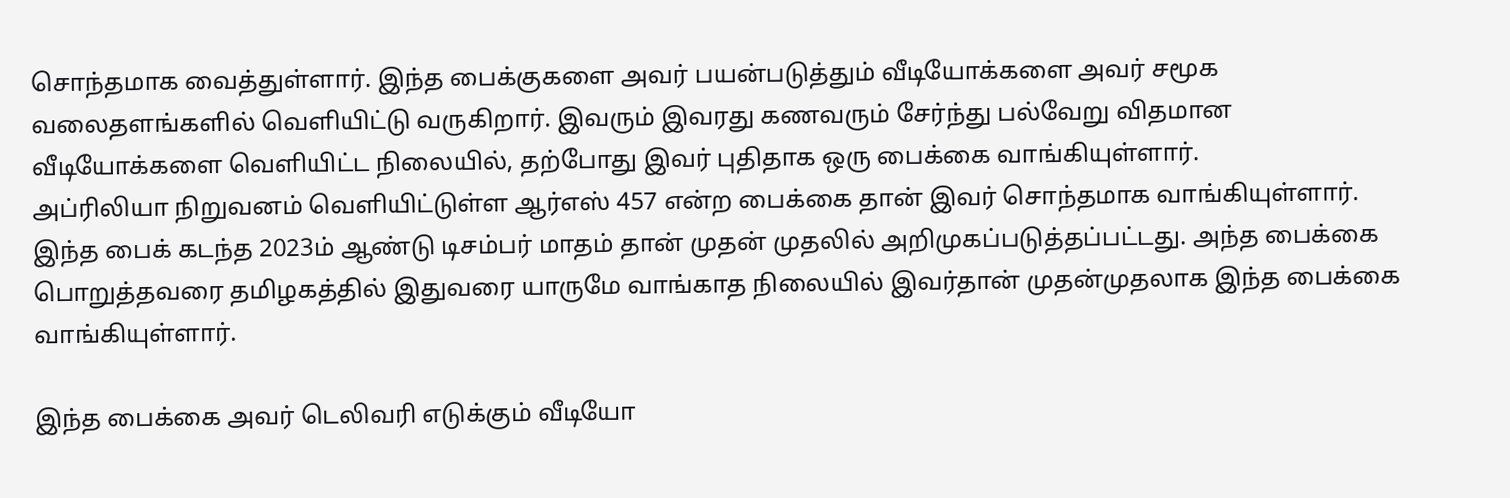சொந்தமாக வைத்துள்ளார். இந்த பைக்குகளை அவர் பயன்படுத்தும் வீடியோக்களை அவர் சமூக வலைதளங்களில் வெளியிட்டு வருகிறார். இவரும் இவரது கணவரும் சேர்ந்து பல்வேறு விதமான வீடியோக்களை வெளியிட்ட நிலையில், தற்போது இவர் புதிதாக ஒரு பைக்கை வாங்கியுள்ளார்.
அப்ரிலியா நிறுவனம் வெளியிட்டுள்ள ஆர்எஸ் 457 என்ற பைக்கை தான் இவர் சொந்தமாக வாங்கியுள்ளார். இந்த பைக் கடந்த 2023ம் ஆண்டு டிசம்பர் மாதம் தான் முதன் முதலில் அறிமுகப்படுத்தப்பட்டது. அந்த பைக்கை பொறுத்தவரை தமிழகத்தில் இதுவரை யாருமே வாங்காத நிலையில் இவர்தான் முதன்முதலாக இந்த பைக்கை வாங்கியுள்ளார்.

இந்த பைக்கை அவர் டெலிவரி எடுக்கும் வீடியோ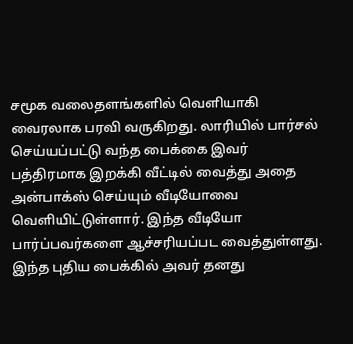சமூக வலைதளங்களில் வெளியாகி வைரலாக பரவி வருகிறது. லாரியில் பார்சல் செய்யப்பட்டு வந்த பைக்கை இவர் பத்திரமாக இறக்கி வீட்டில் வைத்து அதை அன்பாக்ஸ் செய்யும் வீடியோவை வெளியிட்டுள்ளார். இந்த வீடியோ பார்ப்பவர்களை ஆச்சரியப்பட வைத்துள்ளது. இந்த புதிய பைக்கில் அவர் தனது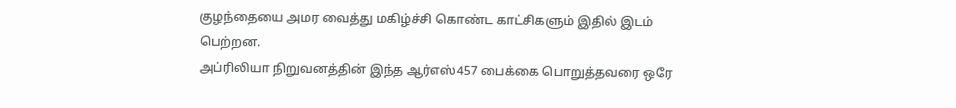குழந்தையை அமர வைத்து மகிழ்ச்சி கொண்ட காட்சிகளும் இதில் இடம் பெற்றன.
அப்ரிலியா நிறுவனத்தின் இந்த ஆர்எஸ்457 பைக்கை பொறுத்தவரை ஒரே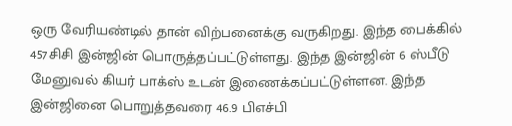ஒரு வேரியண்டில் தான் விற்பனைக்கு வருகிறது. இந்த பைக்கில் 457சிசி இன்ஜின் பொருத்தப்பட்டுள்ளது. இந்த இன்ஜின் 6 ஸ்பீடு மேனுவல் கியர் பாக்ஸ் உடன் இணைக்கப்பட்டுள்ளன. இந்த இன்ஜினை பொறுத்தவரை 46.9 பிஎச்பி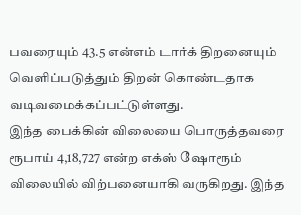பவரையும் 43.5 என்எம் டார்க் திறனையும் வெளிப்படுத்தும் திறன் கொண்டதாக வடிவமைக்கப்பட்டுள்ளது.
இந்த பைக்கின் விலையை பொருத்தவரை ரூபாய் 4,18,727 என்ற எக்ஸ் ஷோரூம் விலையில் விற்பனையாகி வருகிறது. இந்த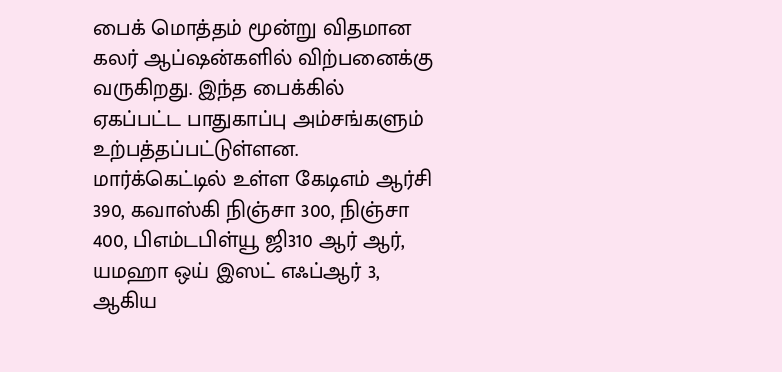பைக் மொத்தம் மூன்று விதமான கலர் ஆப்ஷன்களில் விற்பனைக்கு வருகிறது. இந்த பைக்கில் ஏகப்பட்ட பாதுகாப்பு அம்சங்களும் உற்பத்தப்பட்டுள்ளன. மார்க்கெட்டில் உள்ள கேடிஎம் ஆர்சி 390, கவாஸ்கி நிஞ்சா 300, நிஞ்சா 400, பிஎம்டபிள்யூ ஜி310 ஆர் ஆர், யமஹா ஒய் இஸட் எஃப்ஆர் 3, ஆகிய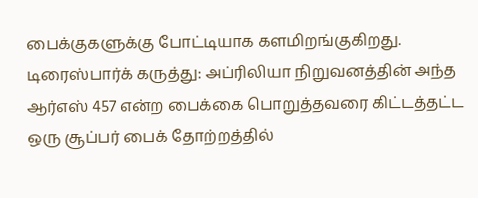பைக்குகளுக்கு போட்டியாக களமிறங்குகிறது.
டிரைஸ்பார்க் கருத்து: அப்ரிலியா நிறுவனத்தின் அந்த ஆர்எஸ் 457 என்ற பைக்கை பொறுத்தவரை கிட்டத்தட்ட ஒரு சூப்பர் பைக் தோற்றத்தில்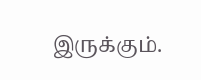இருக்கும்.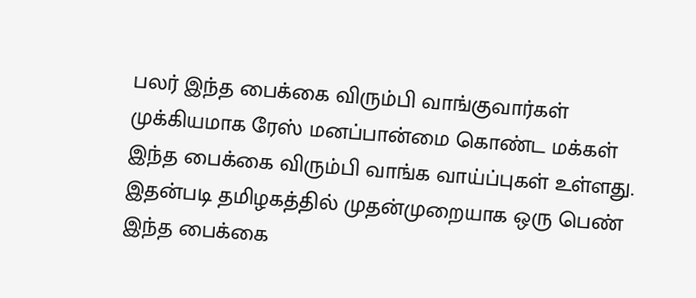பலர் இந்த பைக்கை விரும்பி வாங்குவார்கள் முக்கியமாக ரேஸ் மனப்பான்மை கொண்ட மக்கள் இந்த பைக்கை விரும்பி வாங்க வாய்ப்புகள் உள்ளது. இதன்படி தமிழகத்தில் முதன்முறையாக ஒரு பெண் இந்த பைக்கை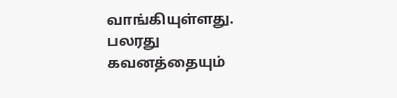வாங்கியுள்ளது. பலரது கவனத்தையும்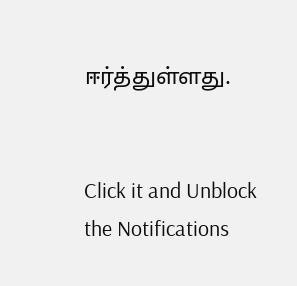ஈர்த்துள்ளது.


Click it and Unblock the Notifications